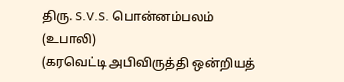திரு. S.V.S. பொன்னம்பலம் (உபாலி)
(கரவெட்டி அபிவிருத்தி ஒன்றியத்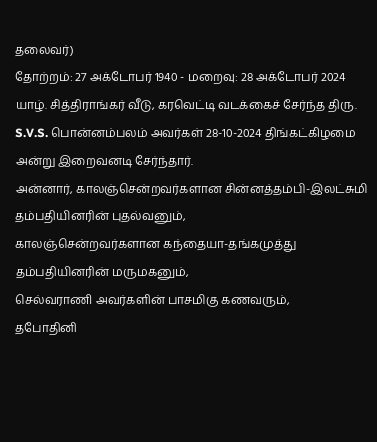தலைவர்)
தோற்றம்: 27 அக்டோபர் 1940 - மறைவு: 28 அக்டோபர் 2024
யாழ். சித்திராங்கர் வீடு, கரவெட்டி வடக்கைச் சேர்ந்த திரு. S.V.S. பொன்னம்பலம் அவர்கள் 28-10-2024 திங்கட்கிழமை அன்று இறைவனடி சேர்ந்தார்.
அன்னார், காலஞ்சென்றவர்களான சின்னத்தம்பி-இலட்சுமி தம்பதியினரின் புதல்வனும்,
காலஞ்சென்றவர்களான கந்தையா-தங்கமுத்து தம்பதியினரின் மருமகனும்,
செல்வராணி அவர்களின் பாசமிகு கணவரும்,
தபோதினி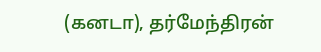(கனடா), தர்மேந்திரன்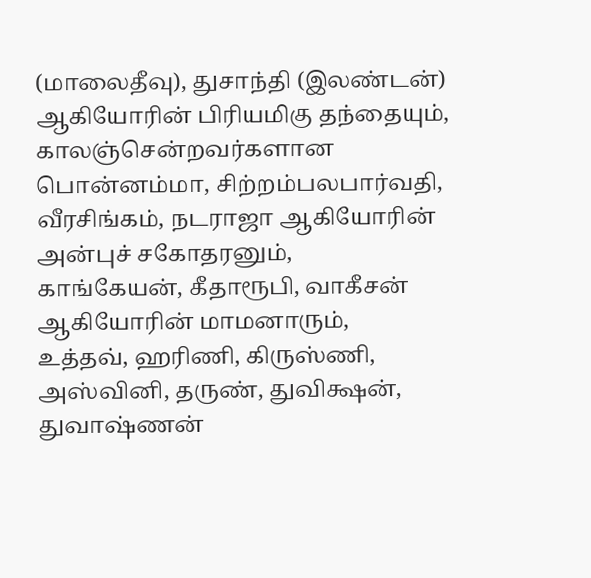(மாலைதீவு), துசாந்தி (இலண்டன்) ஆகியோரின் பிரியமிகு தந்தையும்,
காலஞ்சென்றவர்களான பொன்னம்மா, சிற்றம்பலபார்வதி, வீரசிங்கம், நடராஜா ஆகியோரின் அன்புச் சகோதரனும்,
காங்கேயன், கீதாரூபி, வாகீசன் ஆகியோரின் மாமனாரும்,
உத்தவ், ஹரிணி, கிருஸ்ணி, அஸ்வினி, தருண், துவிக்ஷன், துவாஷ்ணன்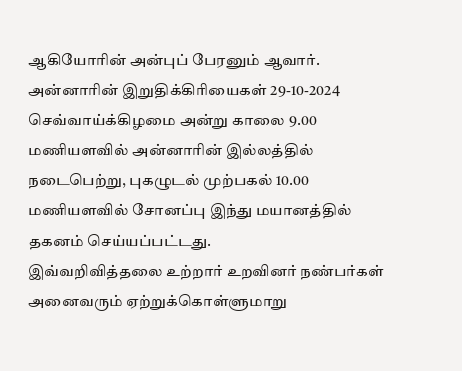ஆகியோரின் அன்புப் பேரனும் ஆவார்.
அன்னாரின் இறுதிக்கிரியைகள் 29-10-2024 செவ்வாய்க்கிழமை அன்று காலை 9.00 மணியளவில் அன்னாரின் இல்லத்தில் நடைபெற்று, புகழுடல் முற்பகல் 10.00 மணியளவில் சோனப்பு இந்து மயானத்தில் தகனம் செய்யப்பட்டது.
இவ்வறிவித்தலை உற்றார் உறவினர் நண்பர்கள் அனைவரும் ஏற்றுக்கொள்ளுமாறு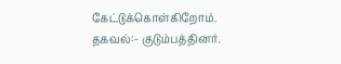கேட்டுக்கொள்கிறோம்.
தகவல்:- குடும்பத்தினர்.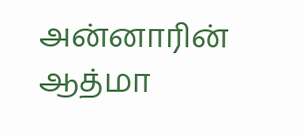அன்னாரின் ஆத்மா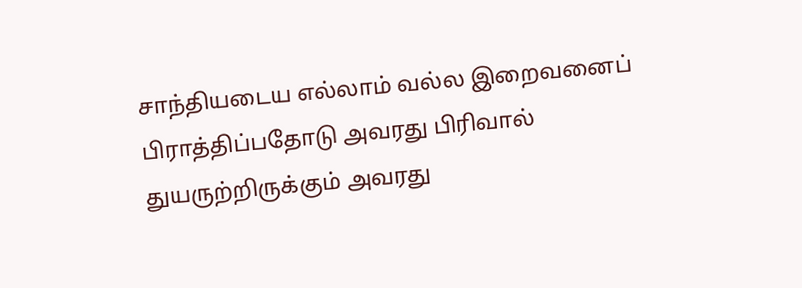சாந்தியடைய எல்லாம் வல்ல இறைவனைப் பிராத்திப்பதோடு அவரது பிரிவால் துயருற்றிருக்கும் அவரது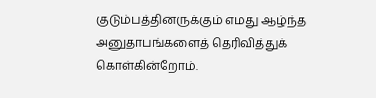குடும்பத்தினருக்கும் எமது ஆழ்ந்த அனுதாபங்களைத் தெரிவித்துக் கொள்கின்றோம்.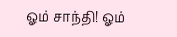ஓம் சாந்தி! ஓம்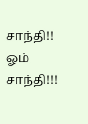சாந்தி!! ஓம் சாந்தி!!!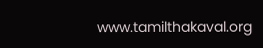www.tamilthakaval.org